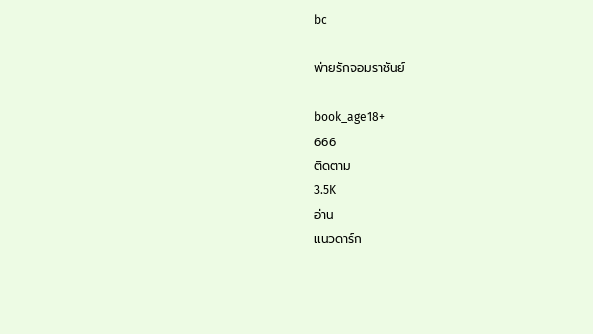bc

พ่ายรักจอมราชันย์

book_age18+
666
ติดตาม
3.5K
อ่าน
แนวดาร์ก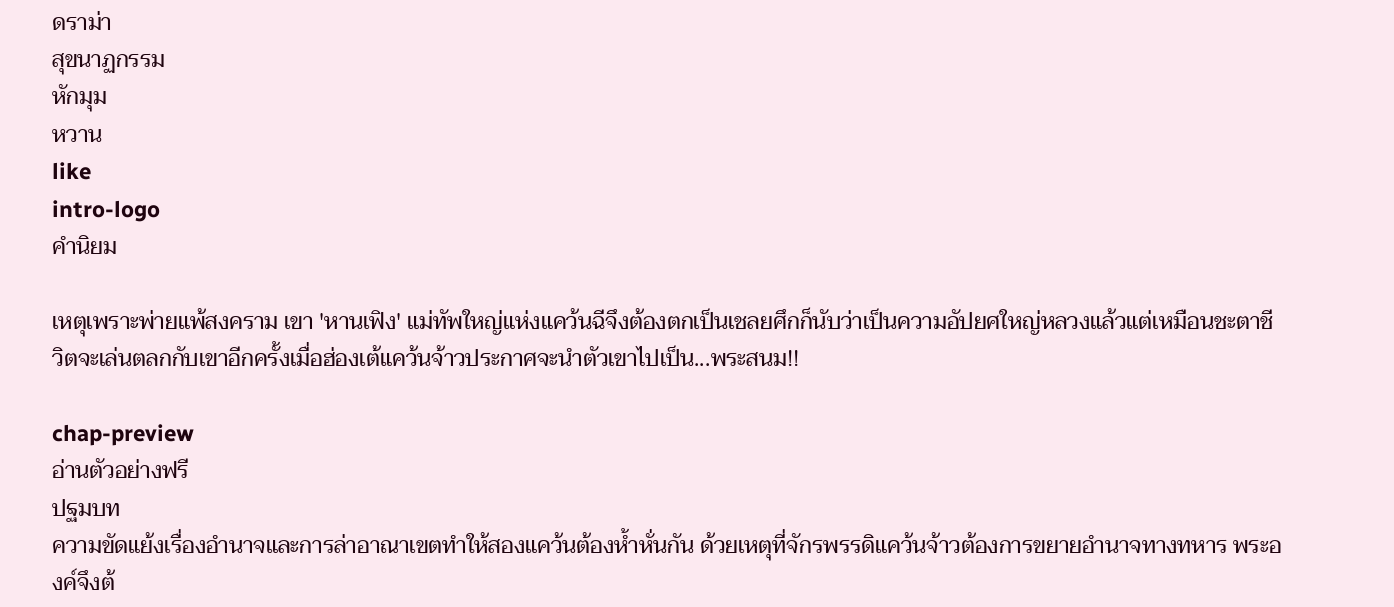ดราม่า
สุขนาฏกรรม
หักมุม
หวาน
like
intro-logo
คำนิยม

เหตุเพราะพ่ายแพ้สงคราม เขา 'หานเฟิง' แม่ทัพใหญ่แห่งแคว้นฉีจึงต้องตกเป็นเชลยศึกก็นับว่าเป็นความอัปยศใหญ่หลวงแล้วแต่เหมือนชะตาชีวิตจะเล่นตลกกับเขาอีกครั้งเมื่อฮ่องเต้แคว้นจ้าวประกาศจะนำตัวเขาไปเป็น...พระสนม!!

chap-preview
อ่านตัวอย่างฟรี
ปฐมบท
ความขัดแย้งเรื่องอำนาจและการล่าอาณาเขตทำให้สองแคว้นต้องห้ำหั่นกัน ด้วยเหตุที่จักรพรรดิแคว้นจ้าวต้องการขยายอำนาจทางทหาร พระองค์จึงต้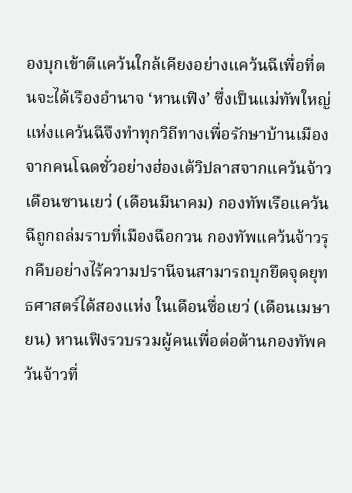องบุกเข้าตีแคว้นใกล้เคียงอย่างแคว้นฉีเพื่อที่ตนจะได้เรืองอำนาจ ‘หานเฟิง’ ซึ่งเป็นแม่ทัพใหญ่แห่งแคว้นฉีจึงทำทุกวิถีทางเพื่อรักษาบ้านเมืองจากคนโฉดชั่วอย่างฮ่องเต้วิปลาสจากแคว้นจ้าว เดือนซานเยว่ (เดือนมีนาคม) กองทัพเรือแคว้นฉีถูกถล่มราบที่เมืองฉือกวน กองทัพแคว้นจ้าวรุกคืบอย่างไร้ความปรานีจนสามารถบุกยึดจุดยุทธศาสตร์ได้สองแห่ง ในเดือนซื่อเยว่ (เดือนเมษายน) หานเฟิงรวบรวมผู้คนเพื่อต่อต้านกองทัพคว้นจ้าวที่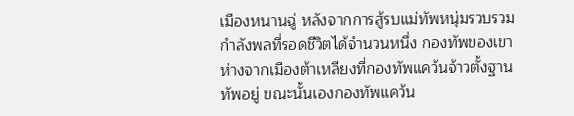เมืองหนานฉู่ หลังจากการสู้รบแม่ทัพหนุ่มรวบรวมกำลังพลที่รอดชีวิตได้จำนวนหนึ่ง กองทัพของเขาห่างจากเมืองต้าเหลียงที่กองทัพแคว้นจ้าวตั้งฐานทัพอยู่ ขณะนั้นเองกองทัพแคว้น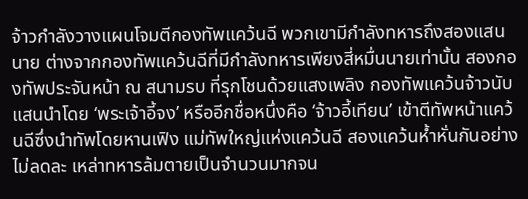จ้าวกำลังวางแผนโจมตีกองทัพแคว้นฉี พวกเขามีกำลังทหารถึงสองแสนนาย ต่างจากกองทัพแคว้นฉีที่มีกำลังทหารเพียงสี่หมื่นนายเท่านั้น สองกองทัพประจันหน้า ณ สนามรบ ที่รุกโชนด้วยแสงเพลิง กองทัพแคว้นจ้าวนับแสนนำโดย ‘พระเจ้าอี้จง’ หรืออีกชื่อหนึ่งคือ ‘จ้าวอี้เทียน’ เข้าตีทัพหน้าแคว้นฉีซึ่งนำทัพโดยหานเฟิง แม่ทัพใหญ่แห่งแคว้นฉี สองแคว้นห้ำหั่นกันอย่างไม่ลดละ เหล่าทหารล้มตายเป็นจำนวนมากจน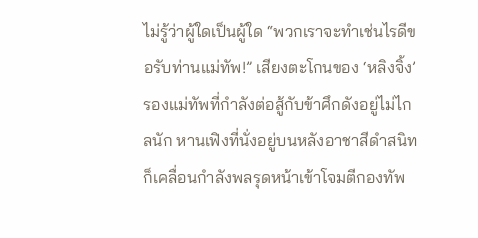ไม่รู้ว่าผู้ใดเป็นผู้ใด “พวกเราจะทำเช่นไรดีขอรับท่านแม่ทัพ!” เสียงตะโกนของ ‘หลิงจิ้ง’ รองแม่ทัพที่กำลังต่อสู้กับข้าศึกดังอยู่ไม่ไกลนัก หานเฟิงที่นั่งอยู่บนหลังอาชาสีดำสนิทก็เคลื่อนกำลังพลรุดหน้าเข้าโจมตีกองทัพ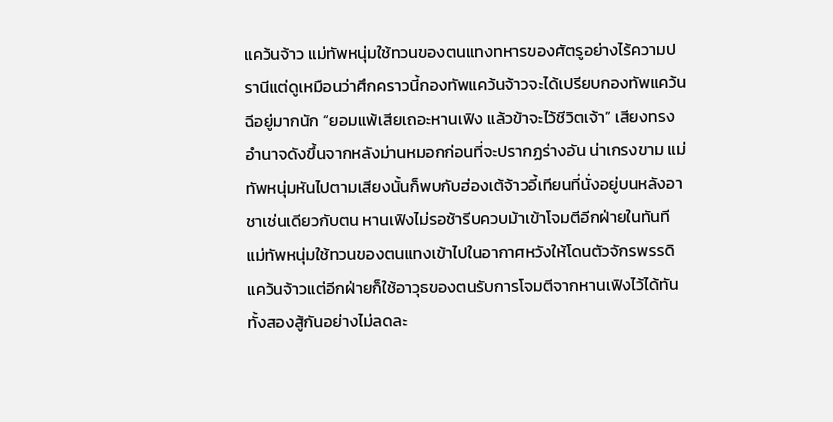แคว้นจ้าว แม่ทัพหนุ่มใช้ทวนของตนแทงทหารของศัตรูอย่างไร้ความปรานีแต่ดูเหมือนว่าศึกคราวนี้กองทัพแคว้นจ้าวจะได้เปรียบกองทัพแคว้นฉีอยู่มากนัก “ยอมแพ้เสียเถอะหานเฟิง แล้วข้าจะไว้ชีวิตเจ้า” เสียงทรงอำนาจดังขึ้นจากหลังม่านหมอกก่อนที่จะปรากฏร่างอัน น่าเกรงขาม แม่ทัพหนุ่มหันไปตามเสียงนั้นก็พบกับฮ่องเต้จ้าวอี้เทียนที่นั่งอยู่บนหลังอาชาเช่นเดียวกับตน หานเฟิงไม่รอช้ารีบควบม้าเข้าโจมตีอีกฝ่ายในทันที แม่ทัพหนุ่มใช้ทวนของตนแทงเข้าไปในอากาศหวังให้โดนตัวจักรพรรดิแคว้นจ้าวแต่อีกฝ่ายก็ใช้อาวุธของตนรับการโจมตีจากหานเฟิงไว้ได้ทัน ทั้งสองสู้กันอย่างไม่ลดละ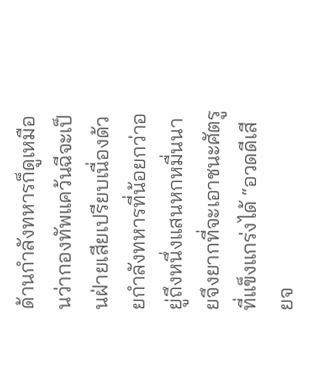ด้านกำลังทหารก็ดูเหมือนว่ากองทัพแคว้นฉีจะเป็นฝ่ายเสียเปรียบเนื่องด้วยกำลังทหารที่น้อยกว่าอยู่ถึงหนึ่งแสนหกหมื่นนายจึงยากที่จะเอาชนะศัตรูที่แข็งแกร่งได้ “อวดดีเสียจ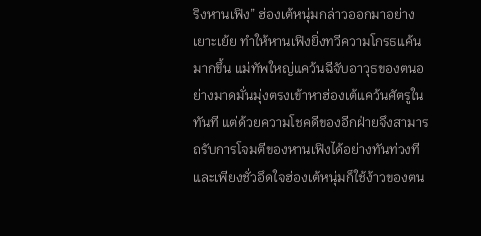ริงหานเฟิง” ฮ่องเต้หนุ่มกล่าวออกมาอย่างเยาะเย้ย ทำให้หานเฟิงยิ่งทวีความโกรธแค้นมากขึ้น แม่ทัพใหญ่แคว้นฉีจับอาวุธของตนอย่างมาดมั่นมุ่งตรงเข้าหาฮ่องเต้แคว้นศัตรูในทันที แต่ด้วยความโชคดีของอีกฝ่ายจึงสามารถรับการโจมตีของหานเฟิงได้อย่างทันท่วงทีและเพียงชั่วอึดใจฮ่องเต้หนุ่มก็ใช้ง้าวของตน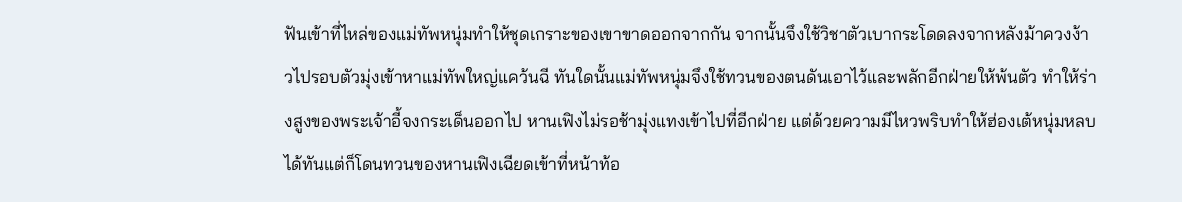ฟันเข้าที่ไหล่ของแม่ทัพหนุ่มทำให้ชุดเกราะของเขาขาดออกจากกัน จากนั้นจึงใช้วิชาตัวเบากระโดดลงจากหลังม้าควงง้าวไปรอบตัวมุ่งเข้าหาแม่ทัพใหญ่แคว้นฉี ทันใดนั้นแม่ทัพหนุ่มจึงใช้ทวนของตนดันเอาไว้และพลักอีกฝ่ายให้พ้นตัว ทำให้ร่างสูงของพระเจ้าอี้จงกระเด็นออกไป หานเฟิงไม่รอช้ามุ่งแทงเข้าไปที่อีกฝ่าย แต่ด้วยความมีไหวพริบทำให้ฮ่องเต้หนุ่มหลบได้ทันแต่ก็โดนทวนของหานเฟิงเฉียดเข้าที่หน้าท้อ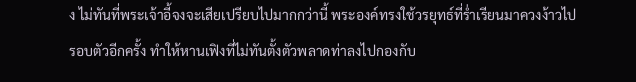ง ไม่ทันที่พระเจ้าอี้จงจะเสียเปรียบไปมากกว่านี้ พระองค์ทรงใช้วรยุทธ์ที่ร่ำเรียนมาควงง้าวไปรอบตัวอีกครั้ง ทำให้หานเฟิงที่ไม่ทันตั้งตัวพลาดท่าลงไปกองกับ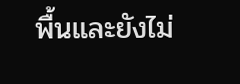พื้นและยังไม่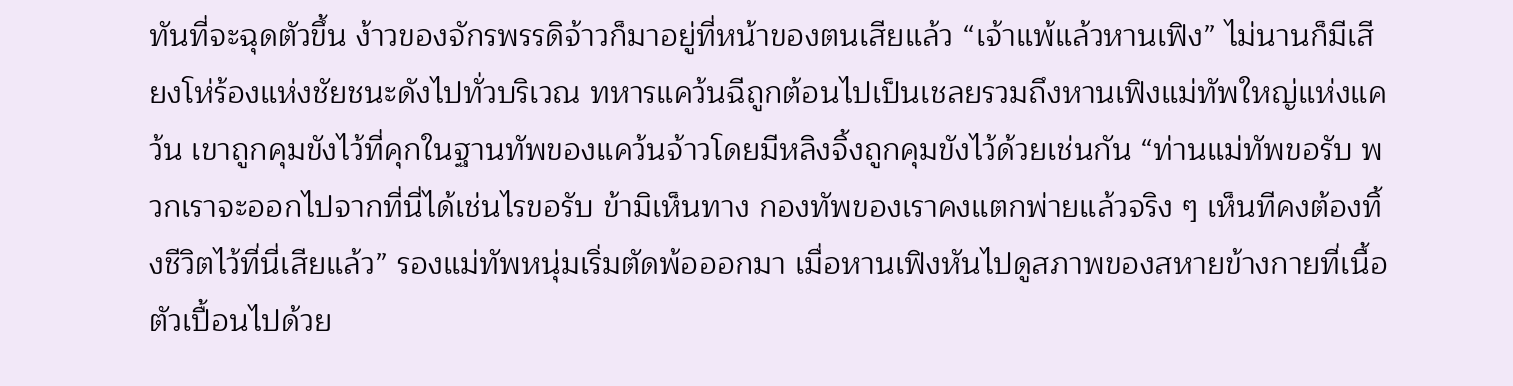ทันที่จะฉุดตัวขึ้น ง้าวของจักรพรรดิจ้าวก็มาอยู่ที่หน้าของตนเสียแล้ว “เจ้าแพ้แล้วหานเฟิง” ไม่นานก็มีเสียงโห่ร้องแห่งชัยชนะดังไปทั่วบริเวณ ทหารแคว้นฉีถูกต้อนไปเป็นเชลยรวมถึงหานเฟิงแม่ทัพใหญ่แห่งแคว้น เขาถูกคุมขังไว้ที่คุกในฐานทัพของแคว้นจ้าวโดยมีหลิงจิ้งถูกคุมขังไว้ด้วยเช่นกัน “ท่านแม่ทัพขอรับ พวกเราจะออกไปจากที่นี่ได้เช่นไรขอรับ ข้ามิเห็นทาง กองทัพของเราคงแตกพ่ายแล้วจริง ๆ เห็นทีคงต้องทิ้งชีวิตไว้ที่นี่เสียแล้ว” รองแม่ทัพหนุ่มเริ่มตัดพ้อออกมา เมื่อหานเฟิงหันไปดูสภาพของสหายข้างกายที่เนื้อตัวเปื้อนไปด้วย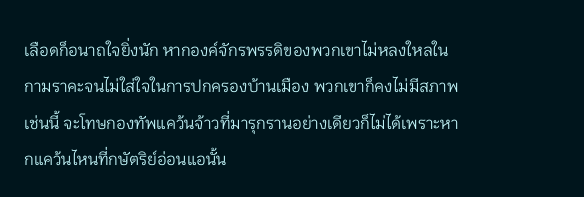เลือดก็อนาถใจยิ่งนัก หากองค์จักรพรรดิของพวกเขาไม่หลงใหลในกามราคะจนไม่ใส่ใจในการปกครองบ้านเมือง พวกเขาก็คงไม่มีสภาพเช่นนี้ จะโทษกองทัพแคว้นจ้าวที่มารุกรานอย่างเดียวก็ไม่ได้เพราะหากแคว้นไหนที่กษัตริย์อ่อนแอนั้น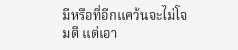มีหรือที่อีกแคว้นจะไม่โจมตี แต่เอา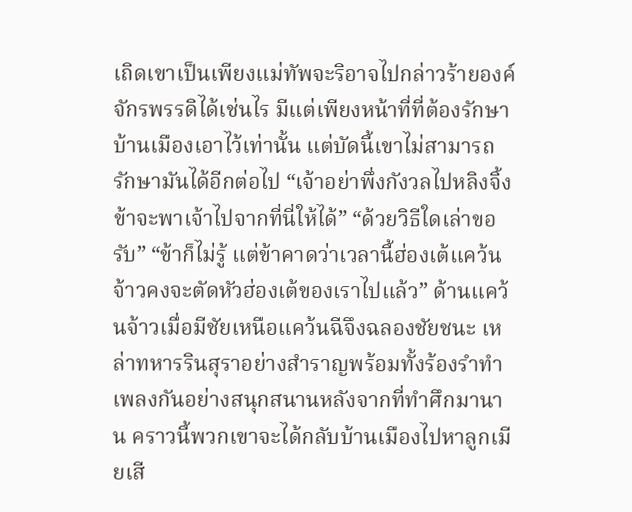เถิดเขาเป็นเพียงแม่ทัพจะริอาจไปกล่าวร้ายองค์จักรพรรดิได้เช่นไร มีแต่เพียงหน้าที่ที่ต้องรักษาบ้านเมืองเอาไว้เท่านั้น แต่บัดนี้เขาไม่สามารถรักษามันได้อีกต่อไป “เจ้าอย่าพึ่งกังวลไปหลิงจิ้ง ข้าจะพาเจ้าไปจากที่นี่ให้ได้” “ด้วยวิธีใดเล่าขอรับ” “ข้าก็ไม่รู้ แต่ข้าคาดว่าเวลานี้ฮ่องเต้แคว้นจ้าวคงจะตัดหัวฮ่องเต้ของเราไปแล้ว” ด้านแคว้นจ้าวเมื่อมีชัยเหนือแคว้นฉีจึงฉลองชัยชนะ เหล่าทหารรินสุราอย่างสำราญพร้อมทั้งร้องรำทำเพลงกันอย่างสนุกสนานหลังจากที่ทำศึกมานาน คราวนี้พวกเขาจะได้กลับบ้านเมืองไปหาลูกเมียเสี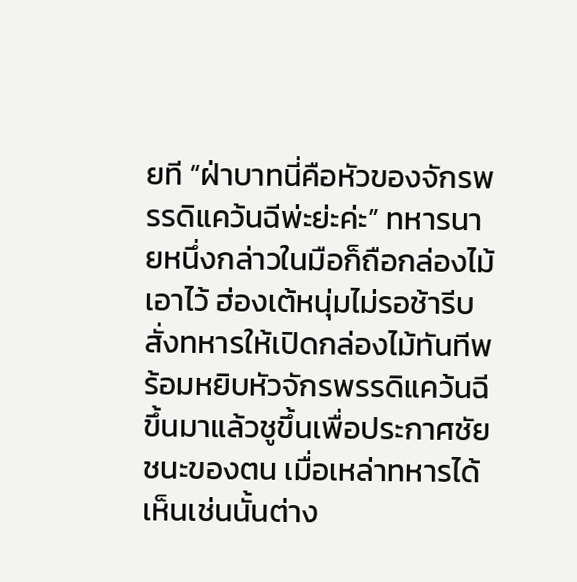ยที “ฝ่าบาทนี่คือหัวของจักรพรรดิแคว้นฉีพ่ะย่ะค่ะ” ทหารนายหนึ่งกล่าวในมือก็ถือกล่องไม้เอาไว้ ฮ่องเต้หนุ่มไม่รอช้ารีบสั่งทหารให้เปิดกล่องไม้ทันทีพร้อมหยิบหัวจักรพรรดิแคว้นฉีขึ้นมาแล้วชูขึ้นเพื่อประกาศชัยชนะของตน เมื่อเหล่าทหารได้เห็นเช่นนั้นต่าง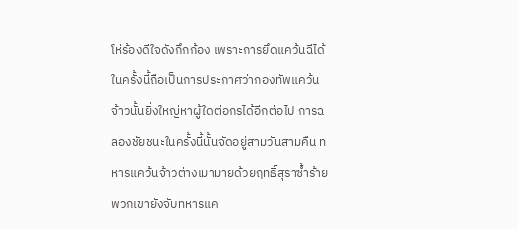โห่ร้องดีใจดังกึกก้อง เพราะการยึดแคว้นฉีได้ในครั้งนี้ถือเป็นการประกาศว่ากองทัพแคว้นจ้าวนั้นยิ่งใหญ่หาผู้ใดต่อกรได้อีกต่อไป การฉลองชัยชนะในครั้งนี้นั้นจัดอยู่สามวันสามคืน ทหารแคว้นจ้าวต่างเมามายด้วยฤทธิ์สุราซ้ำร้ายพวกเขายังจับทหารแค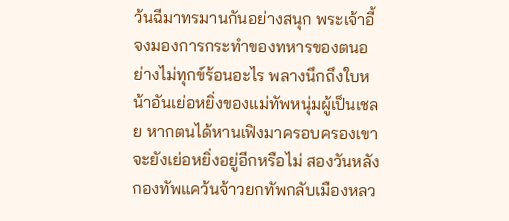ว้นฉีมาทรมานกันอย่างสนุก พระเจ้าอี้จงมองการกระทำของทหารของตนอย่างไม่ทุกข์ร้อนอะไร พลางนึกถึงใบหน้าอันเย่อหยิ่งของแม่ทัพหนุ่มผู้เป็นเชลย หากตนได้หานเฟิงมาครอบครองเขาจะยังเย่อหยิ่งอยู่อีกหรือไม่ สองวันหลังกองทัพแคว้นจ้าวยกทัพกลับเมืองหลว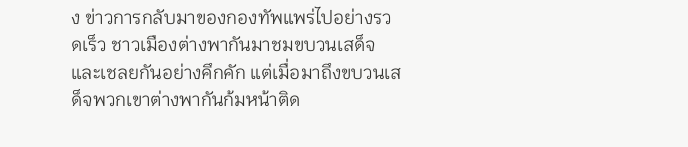ง ข่าวการกลับมาของกองทัพแพร่ไปอย่างรวดเร็ว ชาวเมืองต่างพากันมาชมขบวนเสด็จและเชลยกันอย่างคึกคัก แต่เมื่อมาถึงขบวนเสด็จพวกเขาต่างพากันก้มหน้าติด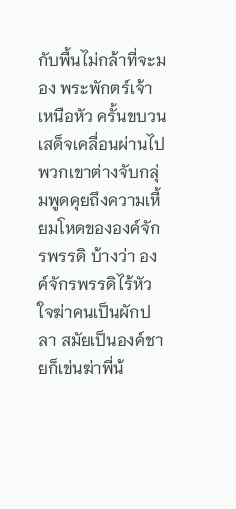กับพื้นไม่กล้าที่จะมอง พระพักตร์เจ้าเหนือหัว ครั้นขบวนเสด็จเคลื่อนผ่านไปพวกเขาต่างจับกลุ่มพูดคุยถึงความเหี้ยมโหดขององค์จักรพรรดิ บ้างว่า องค์จักรพรรดิไร้หัวใจฆ่าคนเป็นผักปลา สมัยเป็นองค์ชายก็เข่นฆ่าพี่น้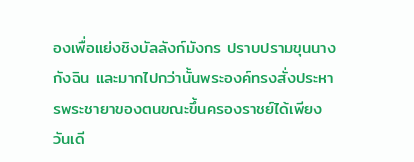องเพื่อแย่งชิงบัลลังก์มังกร ปราบปรามขุนนางกังฉิน และมากไปกว่านั้นพระองค์ทรงสั่งประหารพระชายาของตนขณะขึ้นครองราชย์ได้เพียงวันเดี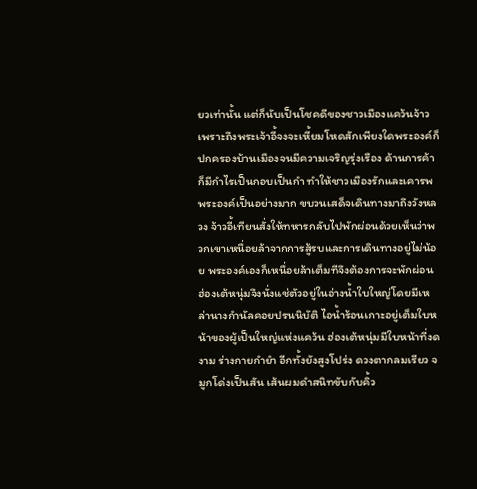ยวเท่านั้น แต่ก็นับเป็นโชคดีของชาวเมืองแคว้นจ้าวเพราะถึงพระเจ้าอี้จงจะเหี้ยมโหดสักเพียงใดพระองค์ก็ปกครองบ้านเมืองจนมีความเจริญรุ่งเรือง ด้านการค้าก็มีกำไรเป็นกอบเป็นกำ ทำให้ชาวเมืองรักและเคารพพระองค์เป็นอย่างมาก ขบวนเสด็จเดินทางมาถึงวังหลวง จ้าวอี้เทียนสั่งให้ทหารกลับไปพักผ่อนด้วยเห็นว่าพวกเขาเหนื่อยล้าจากการสู้รบและการเดินทางอยู่ไม่น้อย พระองค์เองก็เหนื่อยล้าเต็มทีจึงต้องการจะพักผ่อน ฮ่องเต้หนุ่มจึงนั่งแช่ตัวอยู่ในอ่างน้ำใบใหญ่โดยมีเหล่านางกำนัลคอยปรนนิบัติ ไอน้ำร้อนเกาะอยู่เต็มใบหน้าของผู้เป็นใหญ่แห่งแคว้น ฮ่องเต้หนุ่มมีใบหน้าที่งดงาม ร่างกายกำยำ อีกทั้งยังสูงโปร่ง ดวงตากลมเรียว จมูกโด่งเป็นสัน เส้นผมดำสนิทขับกับคิ้ว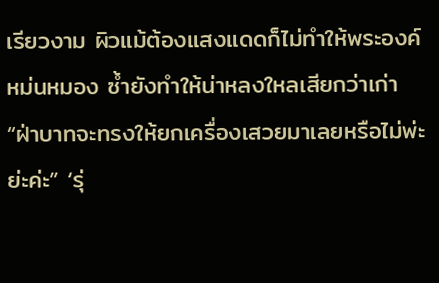เรียวงาม ผิวแม้ต้องแสงแดดก็ไม่ทำให้พระองค์หม่นหมอง ซ้ำยังทำให้น่าหลงใหลเสียกว่าเก่า “ฝ่าบาทจะทรงให้ยกเครื่องเสวยมาเลยหรือไม่พ่ะย่ะค่ะ” ‘รุ่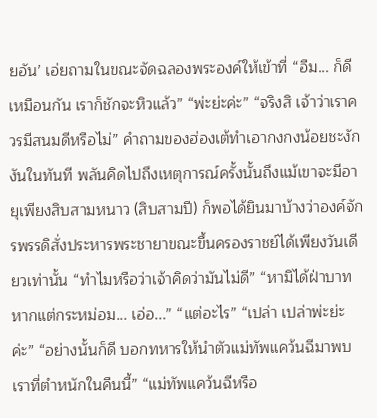ยอัน’ เอ่ยถามในขณะจัดฉลองพระองค์ให้เข้าที่ “อืม... ก็ดีเหมือนกัน เราก็ชักจะหิวแล้ว” “พ่ะย่ะค่ะ” “จริงสิ เจ้าว่าเราควรมีสนมดีหรือไม่” คำถามของฮ่องเต้ทำเอากงกงน้อยชะงักงันในทันที พลันคิดไปถึงเหตุการณ์ครั้งนั้นถึงแม้เขาจะมีอายุเพียงสิบสามหนาว (สิบสามปี) ก็พอได้ยินมาบ้างว่าองค์จักรพรรดิสั่งประหารพระชายาขณะขึ้นครองราชย์ได้เพียงวันเดียวเท่านั้น “ทำไมหรือว่าเจ้าคิดว่ามันไม่ดี” “หามิได้ฝ่าบาท หากแต่กระหม่อม... เอ่อ...” “แต่อะไร” “เปล่า เปล่าพ่ะย่ะค่ะ” “อย่างนั้นก็ดี บอกทหารให้นำตัวแม่ทัพแคว้นฉีมาพบเราที่ตำหนักในคืนนี้” “แม่ทัพแคว้นฉีหรือ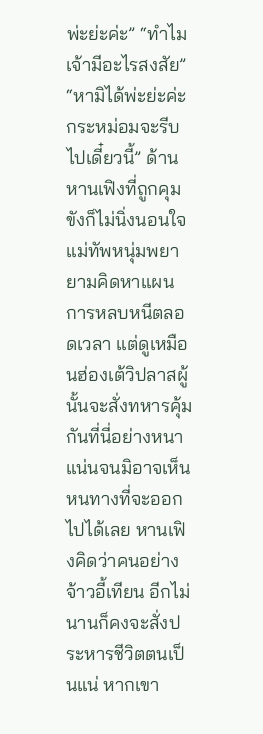พ่ะย่ะค่ะ” “ทำไม เจ้ามีอะไรสงสัย” “หามิได้พ่ะย่ะค่ะ กระหม่อมจะรีบไปเดี๋ยวนี้” ด้านหานเฟิงที่ถูกคุมขังก็ไม่นิ่งนอนใจ แม่ทัพหนุ่มพยายามคิดหาแผนการหลบหนีตลอดเวลา แต่ดูเหมือนฮ่องเต้วิปลาสผู้นั้นจะสั่งทหารคุ้มกันที่นี่อย่างหนาแน่นจนมิอาจเห็นหนทางที่จะออกไปได้เลย หานเฟิงคิดว่าคนอย่างจ้าวอี้เทียน อีกไม่นานก็คงจะสั่งประหารชีวิตตนเป็นแน่ หากเขา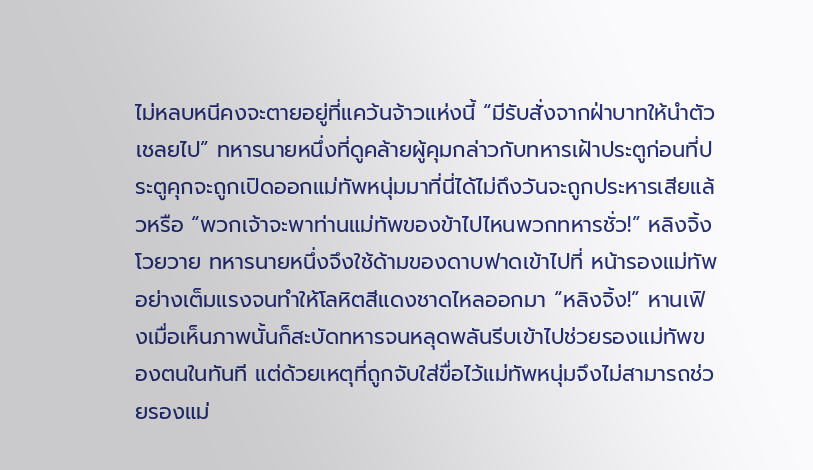ไม่หลบหนีคงจะตายอยู่ที่แคว้นจ้าวแห่งนี้ “มีรับสั่งจากฝ่าบาทให้นำตัวเชลยไป” ทหารนายหนึ่งที่ดูคล้ายผู้คุมกล่าวกับทหารเฝ้าประตูก่อนที่ประตูคุกจะถูกเปิดออกแม่ทัพหนุ่มมาที่นี่ได้ไม่ถึงวันจะถูกประหารเสียแล้วหรือ “พวกเจ้าจะพาท่านแม่ทัพของข้าไปไหนพวกทหารชั่ว!” หลิงจิ้งโวยวาย ทหารนายหนึ่งจึงใช้ด้ามของดาบฟาดเข้าไปที่ หน้ารองแม่ทัพอย่างเต็มแรงจนทำให้โลหิตสีแดงชาดไหลออกมา “หลิงจิ้ง!” หานเฟิงเมื่อเห็นภาพนั้นก็สะบัดทหารจนหลุดพลันรีบเข้าไปช่วยรองแม่ทัพของตนในทันที แต่ด้วยเหตุที่ถูกจับใส่ขื่อไว้แม่ทัพหนุ่มจึงไม่สามารถช่วยรองแม่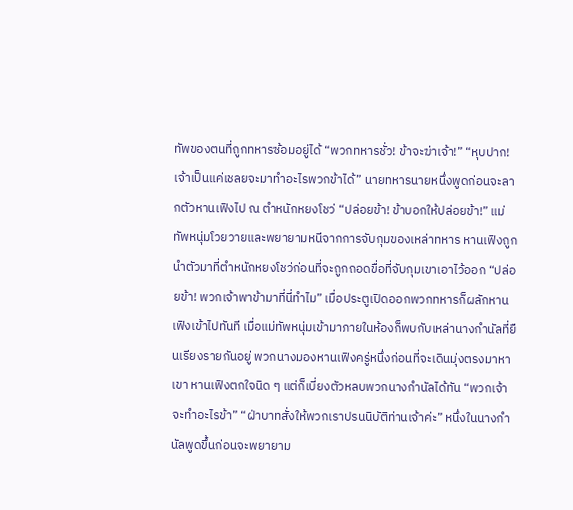ทัพของตนที่ถูกทหารซ้อมอยู่ได้ “พวกทหารชั่ว! ข้าจะฆ่าเจ้า!” “หุบปาก! เจ้าเป็นแค่เชลยจะมาทำอะไรพวกข้าได้” นายทหารนายหนึ่งพูดก่อนจะลากตัวหานเฟิงไป ณ ตำหนักหยงโชว่ “ปล่อยข้า! ข้าบอกให้ปล่อยข้า!” แม่ทัพหนุ่มโวยวายและพยายามหนีจากการจับกุมของเหล่าทหาร หานเฟิงถูกนำตัวมาที่ตำหนักหยงโชว่ก่อนที่จะถูกถอดขื่อที่จับกุมเขาเอาไว้ออก “ปล่อยข้า! พวกเจ้าพาข้ามาที่นี่ทำไม” เมื่อประตูเปิดออกพวกทหารก็ผลักหานเฟิงเข้าไปทันที เมื่อแม่ทัพหนุ่มเข้ามาภายในห้องก็พบกับเหล่านางกำนัลที่ยืนเรียงรายกันอยู่ พวกนางมองหานเฟิงครู่หนึ่งก่อนที่จะเดินมุ่งตรงมาหาเขา หานเฟิงตกใจนิด ๆ แต่ก็เบี่ยงตัวหลบพวกนางกำนัลได้ทัน “พวกเจ้าจะทำอะไรข้า” “ฝ่าบาทสั่งให้พวกเราปรนนิบัติท่านเจ้าค่ะ” หนึ่งในนางกำนัลพูดขึ้นก่อนจะพยายาม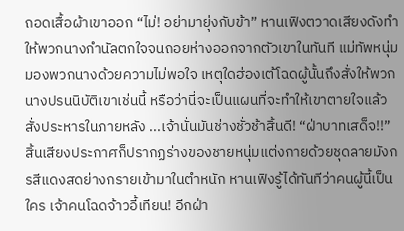ถอดเสื้อผ้าเขาออก “ไม่! อย่ามายุ่งกับข้า” หานเฟิงตวาดเสียงดังทำให้พวกนางกำนัลตกใจจนถอยห่างออกจากตัวเขาในทันที แม่ทัพหนุ่มมองพวกนางด้วยความไม่พอใจ เหตุใดฮ่องเต้โฉดผู้นั้นถึงสั่งให้พวกนางปรนนิบัติเขาเช่นนี้ หรือว่านี่จะเป็นแผนที่จะทำให้เขาตายใจแล้วสั่งประหารในภายหลัง ...เจ้านั่นมันช่างชั่วช้าสิ้นดี! “ฝ่าบาทเสด็จ!!” สิ้นเสียงประกาศก็ปรากฏร่างของชายหนุ่มแต่งกายด้วยชุดลายมังกรสีแดงสดย่างกรายเข้ามาในตำหนัก หานเฟิงรู้ได้ทันทีว่าคนผู้นี้เป็นใคร เจ้าคนโฉดจ้าวอี้เทียน! อีกฝ่า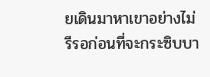ยเดินมาหาเขาอย่างไม่รีรอก่อนที่จะกระซิบบา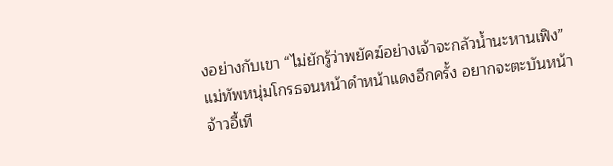งอย่างกับเขา “ไม่ยักรู้ว่าพยัคฆ์อย่างเจ้าจะกลัวน้ำนะหานเฟิง” แม่ทัพหนุ่มโกรธจนหน้าดำหน้าแดงอีกครั้ง อยากจะตะบันหน้าจ้าวอี้เที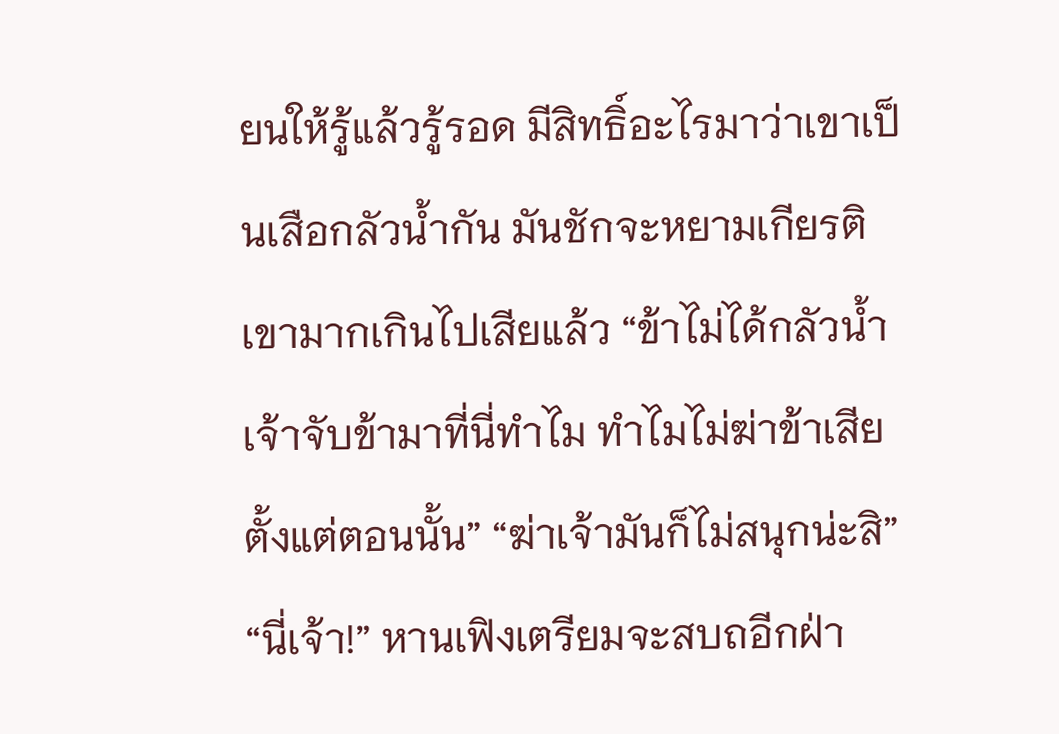ยนให้รู้แล้วรู้รอด มีสิทธิ์อะไรมาว่าเขาเป็นเสือกลัวน้ำกัน มันชักจะหยามเกียรติเขามากเกินไปเสียแล้ว “ข้าไม่ได้กลัวน้ำ เจ้าจับข้ามาที่นี่ทำไม ทำไมไม่ฆ่าข้าเสียตั้งแต่ตอนนั้น” “ฆ่าเจ้ามันก็ไม่สนุกน่ะสิ” “นี่เจ้า!” หานเฟิงเตรียมจะสบถอีกฝ่า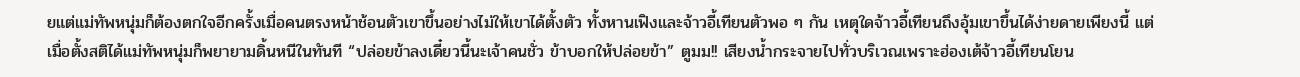ยแต่แม่ทัพหนุ่มก็ต้องตกใจอีกครั้งเมื่อคนตรงหน้าช้อนตัวเขาขึ้นอย่างไม่ให้เขาได้ตั้งตัว ทั้งหานเฟิงและจ้าวอี้เทียนตัวพอ ๆ กัน เหตุใดจ้าวอี้เทียนถึงอุ้มเขาขึ้นได้ง่ายดายเพียงนี้ แต่เมื่อตั้งสติได้แม่ทัพหนุ่มก็พยายามดิ้นหนีในทันที “ปล่อยข้าลงเดี๋ยวนี้นะเจ้าคนชั่ว ข้าบอกให้ปล่อยข้า” ตูมม!! เสียงน้ำกระจายไปทั่วบริเวณเพราะฮ่องเต้จ้าวอี้เทียนโยน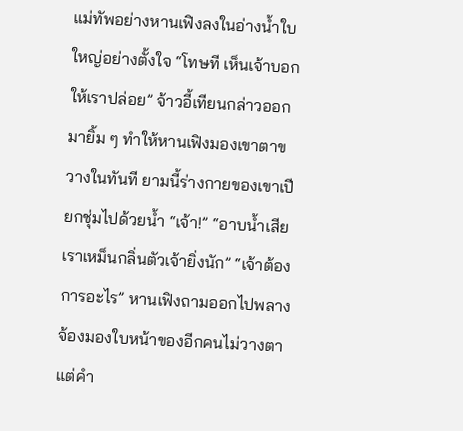แม่ทัพอย่างหานเฟิงลงในอ่างน้ำใบใหญ่อย่างตั้งใจ “โทษที เห็นเจ้าบอกให้เราปล่อย” จ้าวอี้เทียนกล่าวออกมายิ้ม ๆ ทำให้หานเฟิงมองเขาตาขวางในทันที ยามนี้ร่างกายของเขาเปียกชุ่มไปด้วยน้ำ “เจ้า!” “อาบน้ำเสียเราเหม็นกลิ่นตัวเจ้ายิ่งนัก” “เจ้าต้องการอะไร” หานเฟิงถามออกไปพลางจ้องมองใบหน้าของอีกคนไม่วางตา แต่คำ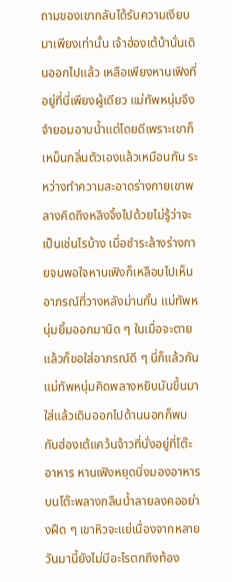ถามของเขากลับได้รับความเงียบมาเพียงเท่านั้น เจ้าฮ่องเต้บ้านั่นเดินออกไปแล้ว เหลือเพียงหานเฟิงที่อยู่ที่นี่เพียงผู้เดียว แม่ทัพหนุ่มจึงจำยอมอาบน้ำแต่โดยดีเพราะเขาก็เหม็นกลิ่นตัวเองแล้วเหมือนกัน ระหว่างทำความสะอาดร่างกายเขาพลางคิดถึงหลิงจิ้งไปด้วยไม่รู้ว่าจะเป็นเช่นไรบ้าง เมื่อชำระล้างร่างกายจนพอใจหานเฟิงก็เหลือบไปเห็นอาภรณ์ที่วางหลังม่านกั้น แม่ทัพหนุ่มยิ้มออกมานิด ๆ ในเมื่อจะตายแล้วก็ขอใส่อาภรณ์ดี ๆ นี่ก็แล้วกัน แม่ทัพหนุ่มคิดพลางหยิบมันขึ้นมาใส่แล้วเดินออกไปด้านนอกก็พบกับฮ่องเต้แคว้นจ้าวที่นั่งอยู่ที่โต๊ะอาหาร หานเฟิงหยุดนิ่งมองอาหารบนโต๊ะพลางกลืนน้ำลายลงคออย่างฝืด ๆ เขาหิวจะแย่เนื่องจากหลายวันมานี้ยังไม่มีอะไรตกถึงท้อง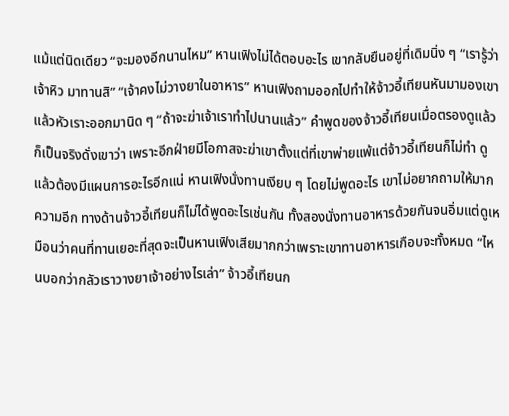แม้แต่นิดเดียว “จะมองอีกนานไหม” หานเฟิงไม่ได้ตอบอะไร เขากลับยืนอยู่ที่เดิมนิ่ง ๆ “เรารู้ว่าเจ้าหิว มาทานสิ” “เจ้าคงไม่วางยาในอาหาร” หานเฟิงถามออกไปทำให้จ้าวอี้เทียนหันมามองเขาแล้วหัวเราะออกมานิด ๆ “ถ้าจะฆ่าเจ้าเราทำไปนานแล้ว” คำพูดของจ้าวอี้เทียนเมื่อตรองดูแล้วก็เป็นจริงดั่งเขาว่า เพราะอีกฝ่ายมีโอกาสจะฆ่าเขาตั้งแต่ที่เขาพ่ายแพ้แต่จ้าวอี้เทียนก็ไม่ทำ ดูแล้วต้องมีแผนการอะไรอีกแน่ หานเฟิงนั่งทานเงียบ ๆ โดยไม่พูดอะไร เขาไม่อยากถามให้มากความอีก ทางด้านจ้าวอี้เทียนก็ไม่ได้พูดอะไรเช่นกัน ทั้งสองนั่งทานอาหารด้วยกันจนอิ่มแต่ดูเหมือนว่าคนที่ทานเยอะที่สุดจะเป็นหานเฟิงเสียมากกว่าเพราะเขาทานอาหารเกือบจะทั้งหมด “ไหนบอกว่ากลัวเราวางยาเจ้าอย่างไรเล่า” จ้าวอี้เทียนก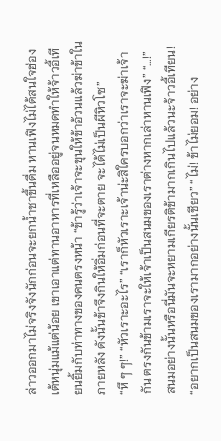ล่าวออกมาไม่จริงจังนักก่อนจะยกน้ำชาขึ้นดื่ม หานเฟิงไม่ได้สนใจฮ่องเต้หนุ่มแม้แต่น้อย เขาเอาแต่ทานอาหารที่เหลืออยู่จนหมดทำให้จ้าวอี้เทียนยิ้มกับท่าทางของคนตรงหน้า “ข้ารู้ว่าเจ้าจะขุนให้ข้าอ้วนแล้วฆ่าข้าในภายหลัง ดังนั้นข้าจึงกินให้อิ่มก่อนที่จะตาย จะได้ไม่เป็นผีหิวโซ” “หึ ๆ ๆ!” “หัวเราะอะไร” “เราก็หัวเราะเจ้าน่ะสิใครบอกว่าเราจะฆ่าเจ้ากัน ตรงกันข้ามเราจะให้เจ้าเป็นสนมของเราต่างหากเล่าหานเฟิง” “…!” สนมอย่างนั้นหรือนี่มันจะหยามเกียรติข้ามากเกินไปแล้วนะจ้าวอี้เทียน! “อยากเป็นสนมของเรามากอย่างนั้นเชียว” “ไม่! ข้าไม่ยอม! อย่าง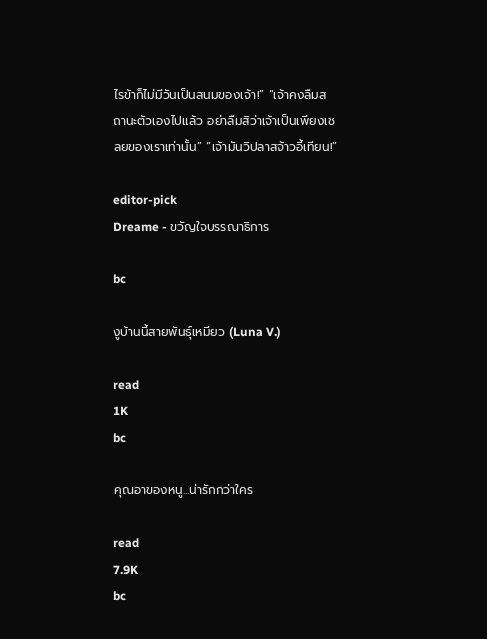ไรข้าก็ไม่มีวันเป็นสนมของเจ้า!” “เจ้าคงลืมสถานะตัวเองไปแล้ว อย่าลืมสิว่าเจ้าเป็นเพียงเชลยของเราเท่านั้น” “เจ้ามันวิปลาสจ้าวอี้เทียน!”

editor-pick
Dreame - ขวัญใจบรรณาธิการ

bc

งูบ้านนี้สายพันธุ์เหมียว (Luna V.)

read
1K
bc

คุณอาของหนู...น่ารักกว่าใคร

read
7.9K
bc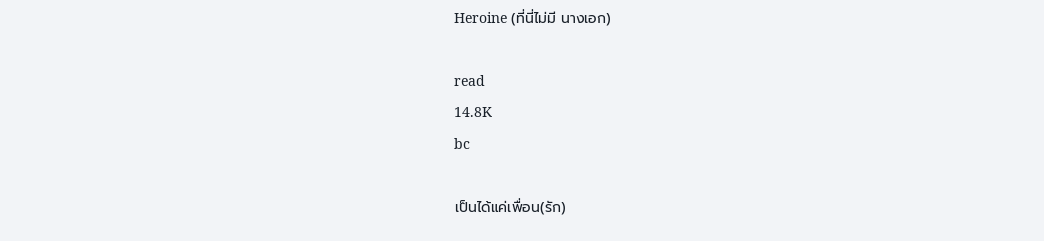Heroine (ที่นี่ไม่มี นางเอก)

read
14.8K
bc

เป็นได้แค่เพื่อน(รัก)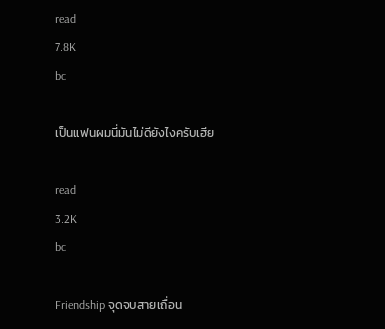read
7.8K
bc

เป็นแฟนผมนี่มันไม่ดียังไงครับเฮีย

read
3.2K
bc

Friendship จุดจบสายเถื่อน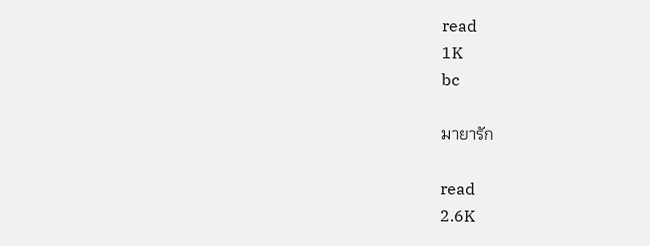read
1K
bc

มายารัก

read
2.6K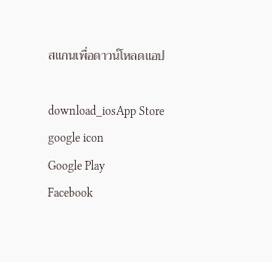สแกนเพื่อดาวน์โหลดแอป

download_iosApp Store
google icon
Google Play
Facebook